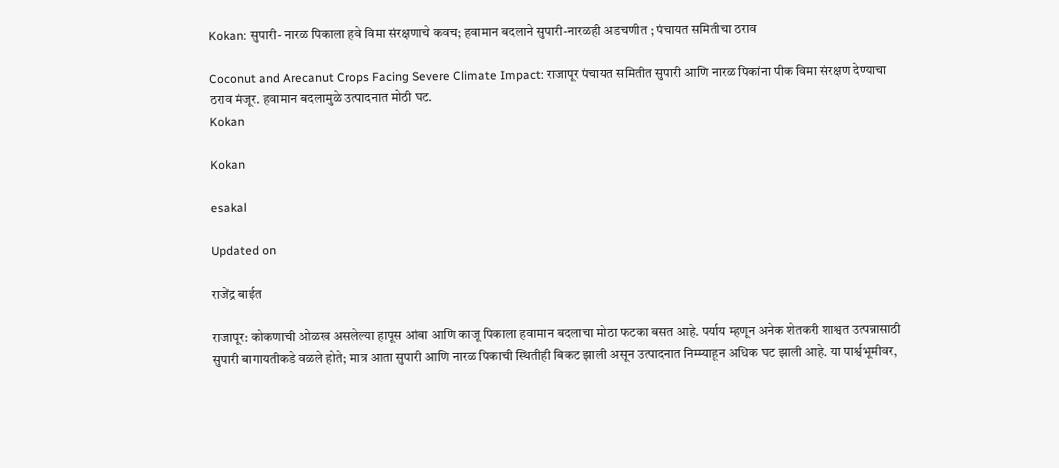Kokan: सुपारी- नारळ पिकाला हवे विमा संरक्षणाचे कवच; हवामान बदलाने सुपारी-नारळही अडचणीत ; पंचायत समितीचा ठराव

Coconut and Arecanut Crops Facing Severe Climate Impact: राजापूर पंचायत समितीत सुपारी आणि नारळ पिकांना पीक विमा संरक्षण देण्याचा ठराव मंजूर. हवामान बदलामुळे उत्पादनात मोठी घट.
Kokan

Kokan

esakal

Updated on

राजेंद्र बाईत

राजापूर: कोकणाची ओळख असलेल्या हापूस आंबा आणि काजू पिकाला हवामान बदलाचा मोठा फटका बसत आहे. पर्याय म्हणून अनेक शेतकरी शाश्वत उत्पन्नासाठी सुपारी बागायतीकडे वळले होते; मात्र आता सुपारी आणि नारळ पिकाची स्थितीही बिकट झाली असून उत्पादनात निम्म्याहून अधिक घट झाली आहे. या पार्श्वभूमीवर,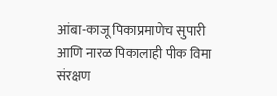आंबा-काजू पिकाप्रमाणेच सुपारी आणि नारळ पिकालाही पीक विमा संरक्षण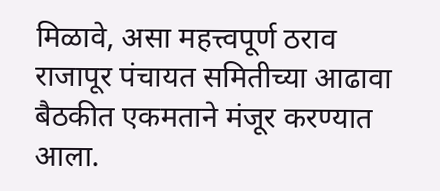मिळावे, असा महत्त्वपूर्ण ठराव राजापूर पंचायत समितीच्या आढावा बैठकीत एकमताने मंजूर करण्यात आला.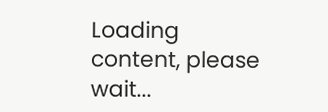Loading content, please wait...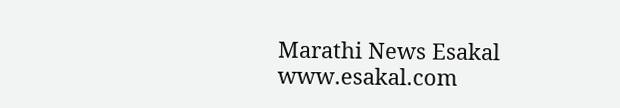Marathi News Esakal
www.esakal.com